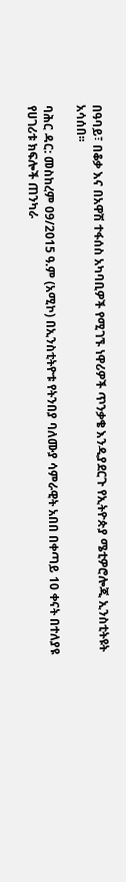በዓባይ፣ በቆቃ እና በአዋሽ ተፋሰስ አካባቢዎች የሚገኙ ነዋሪዎች ጥንቃቄ እንዲያደርጉ የኢትዮጵያ ሜቲዎሮሎጂ ኢንስቲትዩት አሳሰበ፡፡

ባሕር ዳር: መስከረም 09/2015 ዓ.ም (አሚኮ) በኢንስቲትዮቱ የትንበያ ባለሙያ ሳምራዊት አበበ በቀጣይ 10 ቀናት በተለያዩ የሀገሪቱ ክፍሎች ጠንካራ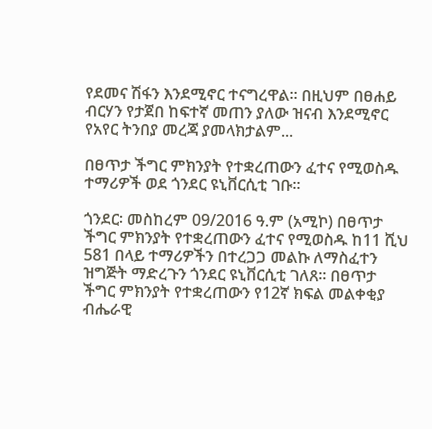የደመና ሽፋን እንደሚኖር ተናግረዋል፡፡ በዚህም በፀሐይ ብርሃን የታጀበ ከፍተኛ መጠን ያለው ዝናብ እንደሚኖር የአየር ትንበያ መረጃ ያመላክታልም...

በፀጥታ ችግር ምክንያት የተቋረጠውን ፈተና የሚወስዱ ተማሪዎች ወደ ጎንደር ዩኒቨርሲቲ ገቡ።

ጎንደር፡ መስከረም 09/2016 ዓ.ም (አሚኮ) በፀጥታ ችግር ምክንያት የተቋረጠውን ፈተና የሚወስዱ ከ11 ሺህ 581 በላይ ተማሪዎችን በተረጋጋ መልኩ ለማስፈተን ዝግጅት ማድረጉን ጎንደር ዩኒቨርሲቲ ገለጸ፡፡ በፀጥታ ችግር ምክንያት የተቋረጠውን የ12ኛ ክፍል መልቀቂያ ብሔራዊ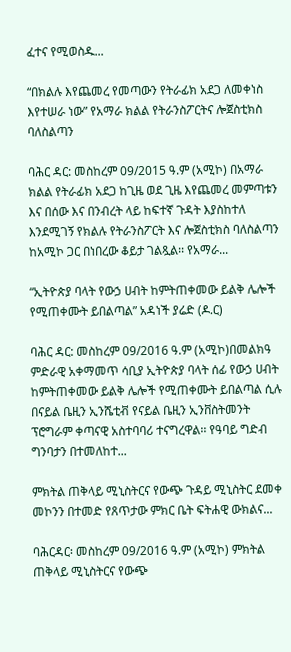ፈተና የሚወስዱ...

“በክልሉ እየጨመረ የመጣውን የትራፊክ አደጋ ለመቀነስ እየተሠራ ነው” የአማራ ክልል የትራንስፖርትና ሎጀስቲክስ ባለስልጣን

ባሕር ዳር: መስከረም 09/2015 ዓ.ም (አሚኮ) በአማራ ክልል የትራፊክ አደጋ ከጊዜ ወደ ጊዜ እየጨመረ መምጣቱን እና በሰው እና በንብረት ላይ ከፍተኛ ጉዳት እያስከተለ እንደሚገኝ የክልሉ የትራንስፖርት እና ሎጀስቲክስ ባለስልጣን ከአሚኮ ጋር በነበረው ቆይታ ገልጿል፡፡ የአማራ...

“ኢትዮጵያ ባላት የውኃ ሀብት ከምትጠቀመው ይልቅ ሌሎች የሚጠቀሙት ይበልጣል” አዳነች ያሬድ (ዶ.ር)

ባሕር ዳር: መስከረም 09/2016 ዓ.ም (አሚኮ)በመልክዓ ምድራዊ አቀማመጥ ሳቢያ ኢትዮጵያ ባላት ሰፊ የውኃ ሀብት ከምትጠቀመው ይልቅ ሌሎች የሚጠቀሙት ይበልጣል ሲሉ በናይል ቤዚን ኢንሼቲቭ የናይል ቤዚን ኢንቨስትመንት ፕሮግራም ቀጣናዊ አስተባባሪ ተናግረዋል፡፡ የዓባይ ግድብ ግንባታን በተመለከተ...

ምክትል ጠቅላይ ሚኒስትርና የውጭ ጉዳይ ሚኒስትር ደመቀ መኮንን በተመድ የጸጥታው ምክር ቤት ፍትሐዊ ውክልና...

ባሕርዳር፡ መስከረም 09/2016 ዓ.ም (አሚኮ) ምክትል ጠቅላይ ሚኒስትርና የውጭ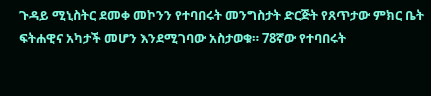ጉዳይ ሚኒስትር ደመቀ መኮንን የተባበሩት መንግስታት ድርጅት የጸጥታው ምክር ቤት ፍትሐዊና አካታች መሆን እንደሚገባው አስታወቁ። 78ኛው የተባበሩት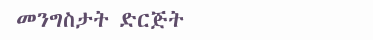መንግስታት ድርጅት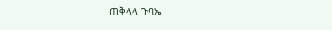ጠቅላላ ጉባኤ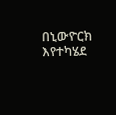በኒውዮርክ እየተካሄደ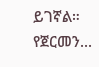ይገኛል። የጀርመን...